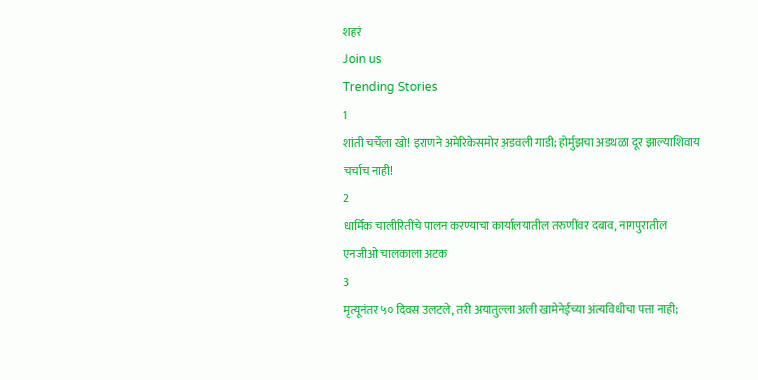शहरं
Join us
Trending Stories
1
शांती चर्चेला खो! इराणने अमेरिकेसमोर अ़डवली गाडी; होर्मुझचा अडथळा दूर झाल्याशिवाय चर्चाच नाही!
2
धार्मिक चालीरितींचे पालन करण्याचा कार्यालयातील तरुणींवर दबाव, नागपुरातील एनजीओ चालकाला अटक
3
मृत्यूनंतर ५० दिवस उलटले, तरी अयातुल्ला अली खामेनेईंच्या अंत्यविधीचा पत्ता नाही;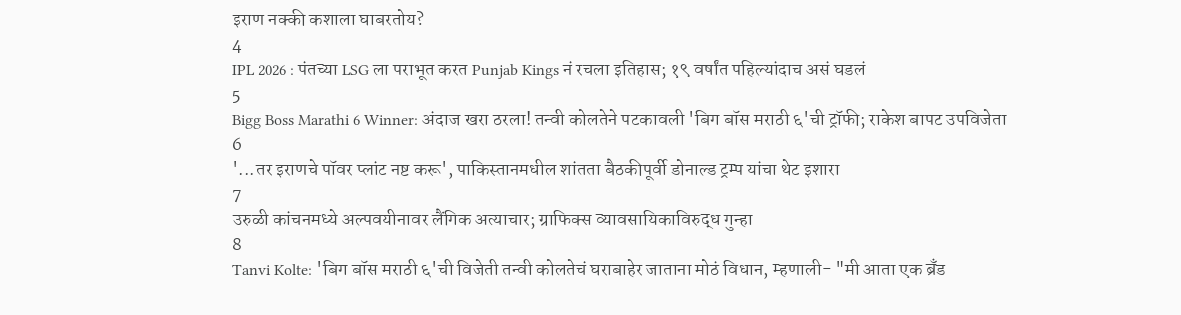इराण नक्की कशाला घाबरतोय?
4
IPL 2026 : पंतच्या LSG ला पराभूत करत Punjab Kings नं रचला इतिहास; १९ वर्षांत पहिल्यांदाच असं घडलं
5
Bigg Boss Marathi 6 Winner: अंदाज खरा ठरला! तन्वी कोलतेने पटकावली 'बिग बॉस मराठी ६'ची ट्रॉफी; राकेश बापट उपविजेता
6
'...तर इराणचे पॉवर प्लांट नष्ट करू', पाकिस्तानमधील शांतता बैठकीपूर्वी डोनाल्ड ट्रम्प यांचा थेट इशारा
7
उरुळी कांचनमध्ये अल्पवयीनावर लैंगिक अत्याचार; ग्राफिक्स व्यावसायिकाविरुद्ध गुन्हा
8
Tanvi Kolte: 'बिग बॉस मराठी ६'ची विजेती तन्वी कोलतेचं घराबाहेर जाताना मोठं विधान, म्हणाली- "मी आता एक ब्रँड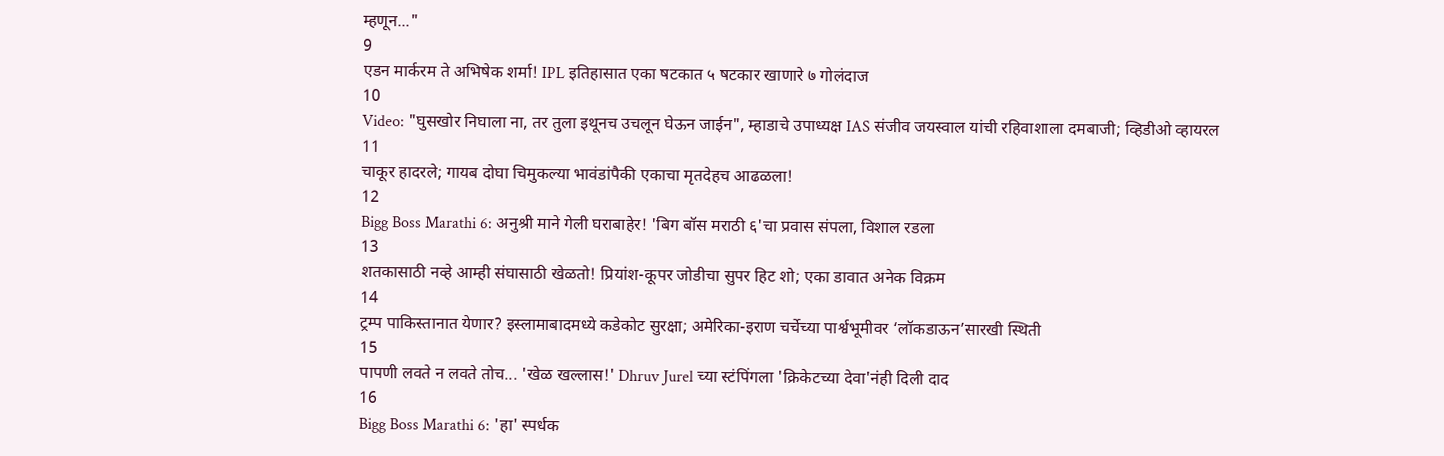म्हणून..."
9
एडन मार्करम ते अभिषेक शर्मा! IPL इतिहासात एका षटकात ५ षटकार खाणारे ७ गोलंदाज
10
Video: "घुसखोर निघाला ना, तर तुला इथूनच उचलून घेऊन जाईन", म्हाडाचे उपाध्यक्ष IAS संजीव जयस्वाल यांची रहिवाशाला दमबाजी; व्हिडीओ व्हायरल
11
चाकूर हादरले; गायब दोघा चिमुकल्या भावंडांपैकी एकाचा मृतदेहच आढळला!
12
Bigg Boss Marathi 6: अनुश्री माने गेली घराबाहेर! 'बिग बॉस मराठी ६'चा प्रवास संपला, विशाल रडला
13
शतकासाठी नव्हे आम्ही संघासाठी खेळतो! प्रियांश-कूपर जोडीचा सुपर हिट शो; एका डावात अनेक विक्रम
14
ट्रम्प पाकिस्तानात येणार? इस्लामाबादमध्ये कडेकोट सुरक्षा; अमेरिका-इराण चर्चेच्या पार्श्वभूमीवर ‘लॉकडाऊन’सारखी स्थिती
15
पापणी लवते न लवते तोच... 'खेळ खल्लास!' Dhruv Jurel च्या स्टंपिंगला 'क्रिकेटच्या देवा'नंही दिली दाद
16
Bigg Boss Marathi 6: 'हा' स्पर्धक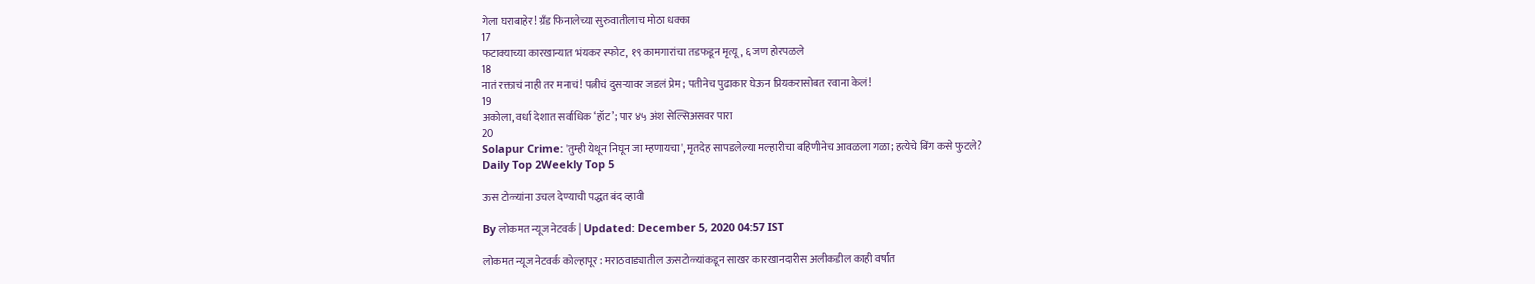गेला घराबाहेर! ग्रँड फिनालेच्या सुरुवातीलाच मोठा धक्का
17
फटाक्याच्या कारखान्यात भंयकर स्फोट, १९ कामगारांचा तडफडून मृत्यू, ६ जण होरपळले
18
नातं रक्ताचं नाही तर मनाचं! पत्नीचं दुसऱ्यावर जडलं प्रेम; पतीनेच पुढाकार घेऊन प्रियकरासोबत रवाना केलं!
19
अकोला, वर्धा देशात सर्वाधिक ‘हॉट’; पार ४५ अंश सेल्सिअसवर पारा
20
Solapur Crime: 'तुम्ही येथून निघून जा म्हणायचा', मृतदेह सापडलेल्या मल्हारीचा बहिणीनेच आवळला गळा; हत्येचे बिंग कसे फुटले?
Daily Top 2Weekly Top 5

ऊस टोळ्यांना उचल देण्याची पद्धत बंद व्हावी

By लोकमत न्यूज नेटवर्क | Updated: December 5, 2020 04:57 IST

लोकमत न्यूज नेटवर्क कोल्हापूर : मराठवाड्यातील ऊसटोळ्यांकडून साखर कारखानदारीस अलीकडील काही वर्षांत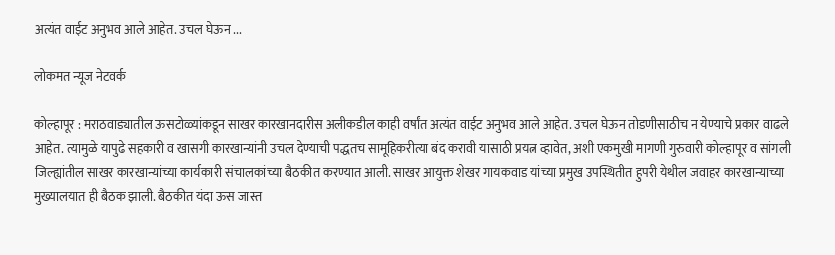अत्यंत वाईट अनुभव आले आहेत. उचल घेऊन ...

लोकमत न्यूज नेटवर्क

कोल्हापूर : मराठवाड्यातील ऊसटोळ्यांकडून साखर कारखानदारीस अलीकडील काही वर्षांत अत्यंत वाईट अनुभव आले आहेत. उचल घेऊन तोडणीसाठीच न येण्याचे प्रकार वाढले आहेत. त्यामुळे यापुढे सहकारी व खासगी कारखान्यांनी उचल देण्याची पद्धतच सामूहिकरीत्या बंद करावी यासाठी प्रयत्न व्हावेत, अशी एकमुखी मागणी गुरुवारी कोल्हापूर व सांगली जिल्ह्यांतील साखर कारखान्यांच्या कार्यकारी संचालकांच्या बैठकीत करण्यात आली. साखर आयुक्त शेखर गायकवाड यांच्या प्रमुख उपस्थितीत हुपरी येथील जवाहर कारखान्याच्या मुख्यालयात ही बैठक झाली. बैठकीत यंदा ऊस जास्त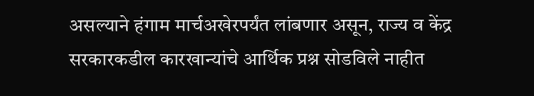असल्याने हंगाम मार्चअखेरपर्यंत लांबणार असून, राज्य व केंद्र सरकारकडील कारखान्यांचे आर्थिक प्रश्न सोडविले नाहीत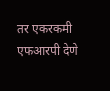तर एकरकमी एफआरपी देणे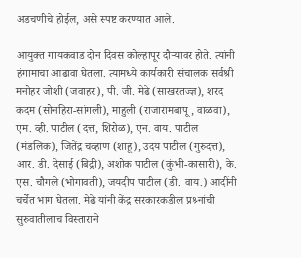अडचणीचे होईल, असे स्पष्ट करण्यात आले.

आयुक्त गायकवाड दोन दिवस कोल्हापूर दौऱ्यावर होते. त्यांनी हंगामाचा आढावा घेतला. त्यामध्ये कार्यकारी संचालक सर्वश्री मनोहर जोशी (जवाहर), पी. जी. मेढे (साखरतज्ज्ञ), शरद कदम (सोनहिरा-सांगली), माहुली (राजारामबापू, वाळवा), एम. व्ही. पाटील (दत्त, शिरोळ), एन. वाय. पाटील (मंडलिक), जितेंद्र चव्हाण (शाहू), उदय पाटील (गुरुदत्त), आर. डी. देसाई (बिद्री), अशोक पाटील (कुंभी-कासारी), के. एस. चौगले (भोगावती), जयदीप पाटील (डी. वाय.) आदींनी चर्चेत भाग घेतला. मेढे यांनी केंद्र सरकारकडील प्रश्र्नांची सुरुवातीलाच विस्ताराने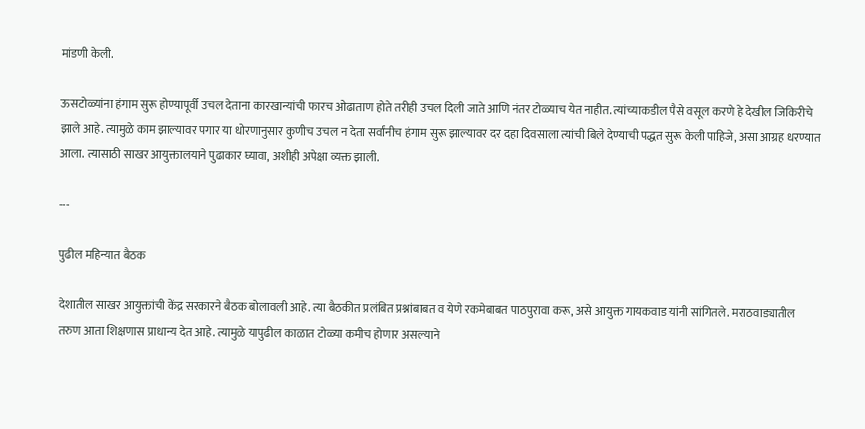मांडणी केली.

ऊसटोळ्यांना हंगाम सुरू होण्यापूर्वी उचल देताना कारखान्यांची फारच ओढाताण होते तरीही उचल दिली जाते आणि नंतर टोळ्याच येत नाहीत. त्यांच्याकडील पैसे वसूल करणे हे देखील जिकिरीचे झाले आहे. त्यामुळे काम झाल्यावर पगार या धोरणानुसार कुणीच उचल न देता सर्वांनीच हंगाम सुरू झाल्यावर दर दहा दिवसाला त्यांची बिले देण्याची पद्धत सुरू केली पाहिजे, असा आग्रह धरण्यात आला. त्यासाठी साखर आयुक्तालयाने पुढाकार घ्यावा, अशीही अपेक्षा व्यक्त झाली.

---

पुढील महिन्यात बैठक

देशातील साखर आयुक्तांची केंद्र सरकारने बैठक बोलावली आहे. त्या बैठकीत प्रलंबित प्रश्नांबाबत व येणे रकमेबाबत पाठपुरावा करू, असे आयुक्त गायकवाड यांनी सांगितले. मराठवाड्यातील तरुण आता शिक्षणास प्राधान्य देत आहे. त्यामुळे यापुढील काळात टोळ्या कमीच होणार असल्याने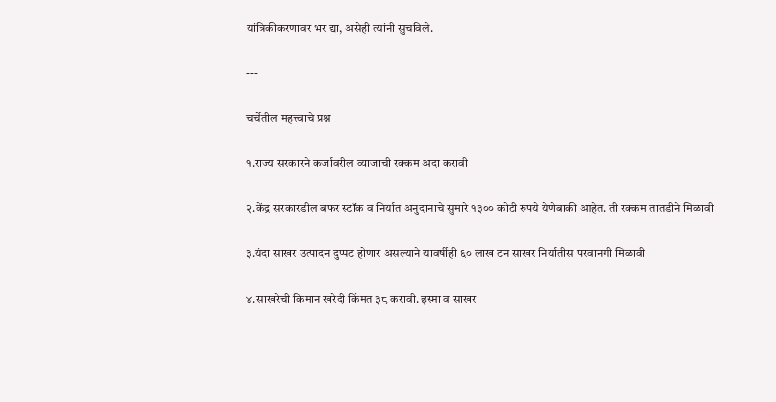यांत्रिकीकरणावर भर द्या, असेही त्यांनी सुचविले.

---

चर्चेतील महत्त्वाचे प्रश्न

१.राज्य सरकारने कर्जावरील व्याजाची रक्कम अदा करावी

२.केंद्र सरकारडील बफर स्टॉक व निर्यात अनुदानाचे सुमारे १३०० कोटी रुपये येणेबाकी आहेत. ती रक्कम तातडीने मिळावी

३.यंदा साखर उत्पादन दुप्पट होणार असल्याने यावर्षीही ६० लाख टन साखर निर्यातीस परवानगी मिळावी

४.साखरेची किमान खरेदी किंमत ३८ करावी. इस्मा व साखर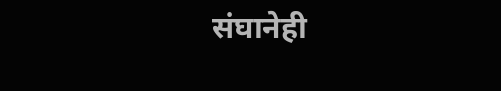संघानेही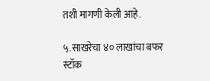तशी मागणी केली आहे.

५.साखरेचा ४० लाखांचा बफर स्टॉक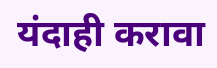यंदाही करावा